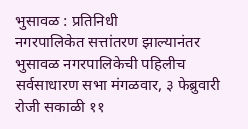भुसावळ : प्रतिनिधी
नगरपालिकेत सत्तांतरण झाल्यानंतर भुसावळ नगरपालिकेची पहिलीच सर्वसाधारण सभा मंगळवार, ३ फेब्रुवारी रोजी सकाळी ११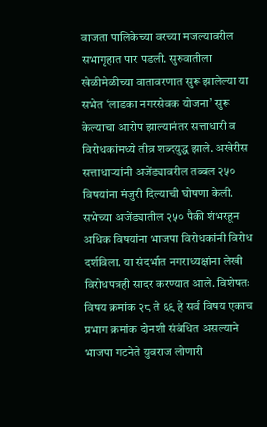वाजता पालिकेच्या वरच्या मजल्यावरील सभागृहात पार पडली. सुरुवातीला खेळीमेळीच्या वातावरणात सुरू झालेल्या या सभेत ‘लाडका नगरसेवक योजना’ सुरू केल्याचा आरोप झाल्यानंतर सत्ताधारी व विरोधकांमध्ये तीव्र शब्दयुद्ध झाले. अखेरीस सत्ताधाऱ्यांनी अजेंड्यावरील तब्बल २५० विषयांना मंजुरी दिल्याची घोषणा केली.
सभेच्या अजेंड्यातील २५० पैकी शंभरहून अधिक विषयांना भाजपा विरोधकांनी विरोध दर्शविला. या संदर्भात नगराध्यक्षांना लेखी विरोधपत्रही सादर करण्यात आले. विशेषतः विषय क्रमांक २८ ते ६९ हे सर्व विषय एकाच प्रभाग क्रमांक दोनशी संबंधित असल्याने भाजपा गटनेते युवराज लोणारी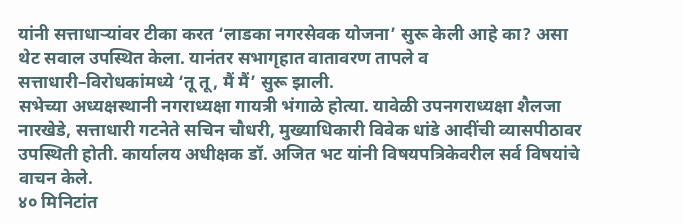यांनी सत्ताधाऱ्यांवर टीका करत ‘लाडका नगरसेवक योजना’ सुरू केली आहे का? असा थेट सवाल उपस्थित केला. यानंतर सभागृहात वातावरण तापले व सत्ताधारी–विरोधकांमध्ये ‘तू तू, मैं मैं’ सुरू झाली.
सभेच्या अध्यक्षस्थानी नगराध्यक्षा गायत्री भंगाळे होत्या. यावेळी उपनगराध्यक्षा शैलजा नारखेडे, सत्ताधारी गटनेते सचिन चौधरी, मुख्याधिकारी विवेक धांडे आदींची व्यासपीठावर उपस्थिती होती. कार्यालय अधीक्षक डॉ. अजित भट यांनी विषयपत्रिकेवरील सर्व विषयांचे वाचन केले.
४० मिनिटांत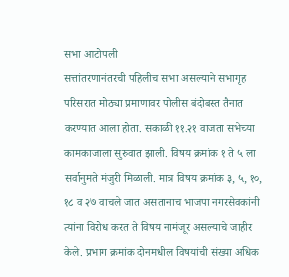सभा आटोपली
सत्तांतरणानंतरची पहिलीच सभा असल्याने सभागृह परिसरात मोठ्या प्रमाणावर पोलीस बंदोबस्त तैनात करण्यात आला होता. सकाळी ११.२१ वाजता सभेच्या कामकाजाला सुरुवात झाली. विषय क्रमांक १ ते ५ ला सर्वानुमते मंजुरी मिळाली. मात्र विषय क्रमांक ३, ५, १०, १८ व २७ वाचले जात असतानाच भाजपा नगरसेवकांनी त्यांना विरोध करत ते विषय नामंजूर असल्याचे जाहीर केले. प्रभाग क्रमांक दोनमधील विषयांची संख्या अधिक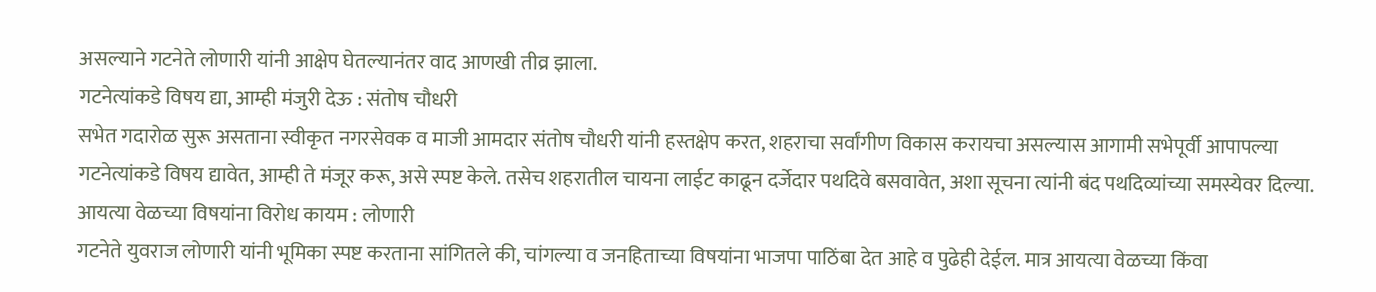असल्याने गटनेते लोणारी यांनी आक्षेप घेतल्यानंतर वाद आणखी तीव्र झाला.
गटनेत्यांकडे विषय द्या, आम्ही मंजुरी देऊ : संतोष चौधरी
सभेत गदारोळ सुरू असताना स्वीकृत नगरसेवक व माजी आमदार संतोष चौधरी यांनी हस्तक्षेप करत, शहराचा सर्वांगीण विकास करायचा असल्यास आगामी सभेपूर्वी आपापल्या गटनेत्यांकडे विषय द्यावेत, आम्ही ते मंजूर करू, असे स्पष्ट केले. तसेच शहरातील चायना लाईट काढून दर्जेदार पथदिवे बसवावेत, अशा सूचना त्यांनी बंद पथदिव्यांच्या समस्येवर दिल्या.
आयत्या वेळच्या विषयांना विरोध कायम : लोणारी
गटनेते युवराज लोणारी यांनी भूमिका स्पष्ट करताना सांगितले की, चांगल्या व जनहिताच्या विषयांना भाजपा पाठिंबा देत आहे व पुढेही देईल. मात्र आयत्या वेळच्या किंवा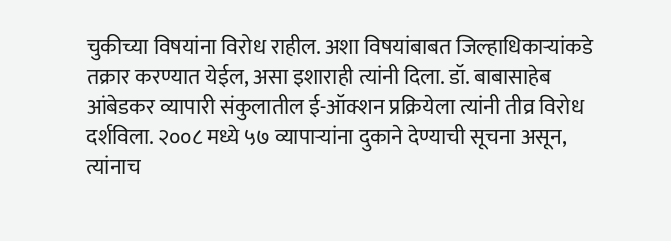चुकीच्या विषयांना विरोध राहील. अशा विषयांबाबत जिल्हाधिकाऱ्यांकडे तक्रार करण्यात येईल, असा इशाराही त्यांनी दिला. डॉ. बाबासाहेब आंबेडकर व्यापारी संकुलातील ई-ऑक्शन प्रक्रियेला त्यांनी तीव्र विरोध दर्शविला. २००८ मध्ये ५७ व्यापाऱ्यांना दुकाने देण्याची सूचना असून, त्यांनाच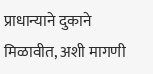प्राधान्याने दुकाने मिळावीत, अशी मागणी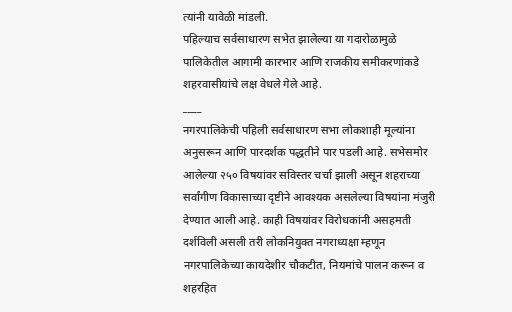त्यांनी यावेळी मांडली.
पहिल्याच सर्वसाधारण सभेत झालेल्या या गदारोळामुळे पालिकेतील आगामी कारभार आणि राजकीय समीकरणांकडे शहरवासीयांचे लक्ष वेधले गेले आहे.
____
नगरपालिकेची पहिली सर्वसाधारण सभा लोकशाही मूल्यांना अनुसरून आणि पारदर्शक पद्धतीने पार पडली आहे. सभेसमोर आलेल्या २५० विषयांवर सविस्तर चर्चा झाली असून शहराच्या सर्वांगीण विकासाच्या दृष्टीने आवश्यक असलेल्या विषयांना मंजुरी देण्यात आली आहे. काही विषयांवर विरोधकांनी असहमती दर्शविली असली तरी लोकनियुक्त नगराध्यक्षा म्हणून नगरपालिकेच्या कायदेशीर चौकटीत, नियमांचे पालन करून व शहरहित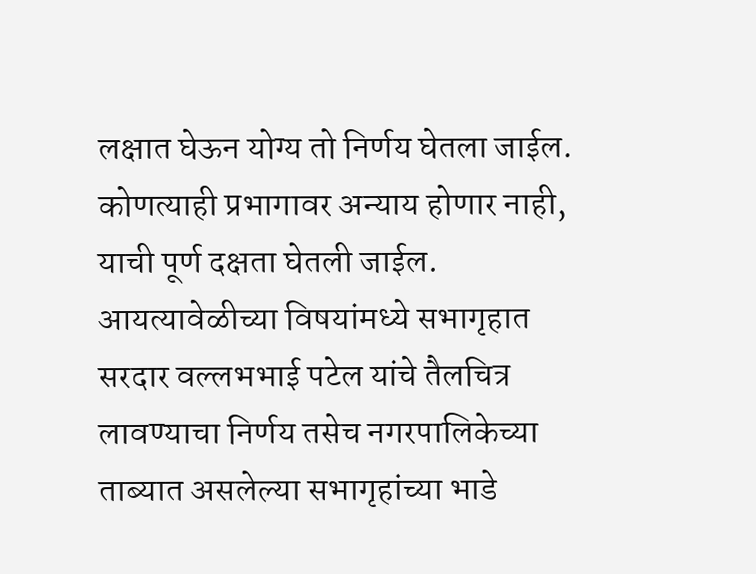लक्षात घेऊन योग्य तो निर्णय घेतला जाईल. कोणत्याही प्रभागावर अन्याय होणार नाही, याची पूर्ण दक्षता घेतली जाईल. आयत्यावेळीच्या विषयांमध्ये सभागृहात सरदार वल्लभभाई पटेल यांचे तैलचित्र लावण्याचा निर्णय तसेच नगरपालिकेच्या ताब्यात असलेल्या सभागृहांच्या भाडे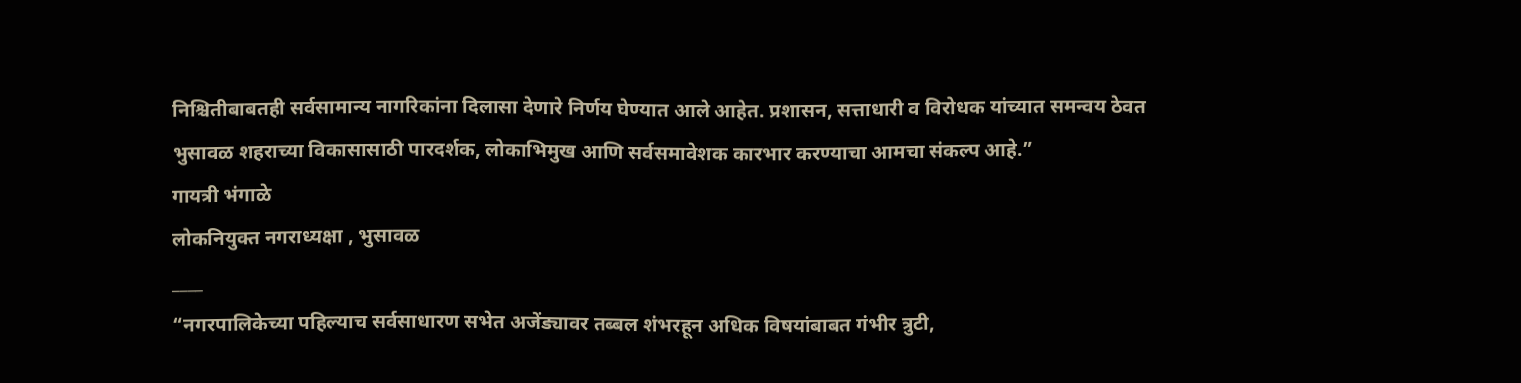निश्चितीबाबतही सर्वसामान्य नागरिकांना दिलासा देणारे निर्णय घेण्यात आले आहेत. प्रशासन, सत्ताधारी व विरोधक यांच्यात समन्वय ठेवत भुसावळ शहराच्या विकासासाठी पारदर्शक, लोकाभिमुख आणि सर्वसमावेशक कारभार करण्याचा आमचा संकल्प आहे.”
गायत्री भंगाळे
लोकनियुक्त नगराध्यक्षा , भुसावळ
____
“नगरपालिकेच्या पहिल्याच सर्वसाधारण सभेत अजेंड्यावर तब्बल शंभरहून अधिक विषयांबाबत गंभीर त्रुटी,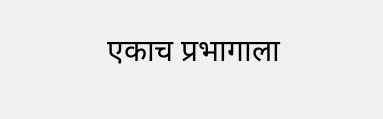एकाच प्रभागाला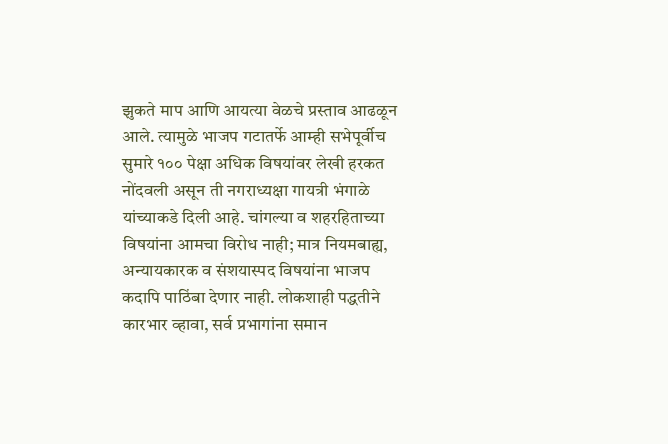झुकते माप आणि आयत्या वेळचे प्रस्ताव आढळून आले. त्यामुळे भाजप गटातर्फे आम्ही सभेपूर्वीच सुमारे १०० पेक्षा अधिक विषयांवर लेखी हरकत नोंदवली असून ती नगराध्यक्षा गायत्री भंगाळे यांच्याकडे दिली आहे. चांगल्या व शहरहिताच्या विषयांना आमचा विरोध नाही; मात्र नियमबाह्य, अन्यायकारक व संशयास्पद विषयांना भाजप कदापि पाठिंबा देणार नाही. लोकशाही पद्धतीने कारभार व्हावा, सर्व प्रभागांना समान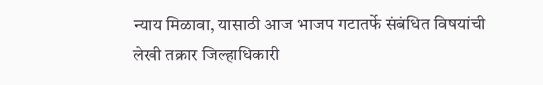न्याय मिळावा, यासाठी आज भाजप गटातर्फे संबंधित विषयांची लेखी तक्रार जिल्हाधिकारी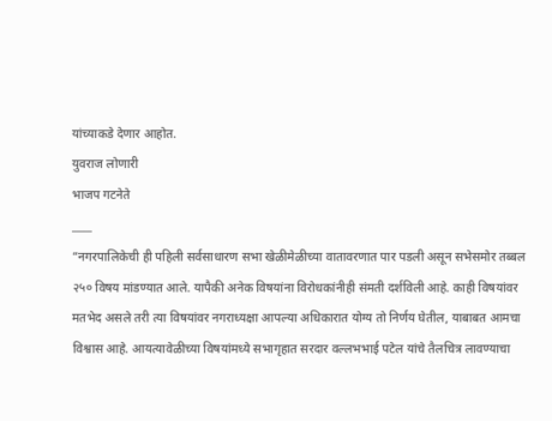यांच्याकडे देणार आहोत.
युवराज लोणारी
भाजप गटनेते
____
“नगरपालिकेची ही पहिली सर्वसाधारण सभा खेळीमेळीच्या वातावरणात पार पडली असून सभेसमोर तब्बल २५० विषय मांडण्यात आले. यापैकी अनेक विषयांना विरोधकांनीही संमती दर्शविली आहे. काही विषयांवर मतभेद असले तरी त्या विषयांवर नगराध्यक्षा आपल्या अधिकारात योग्य तो निर्णय घेतील, याबाबत आमचा विश्वास आहे. आयत्यावेळीच्या विषयांमध्ये सभागृहात सरदार वल्लभभाई पटेल यांचे तैलचित्र लावण्याचा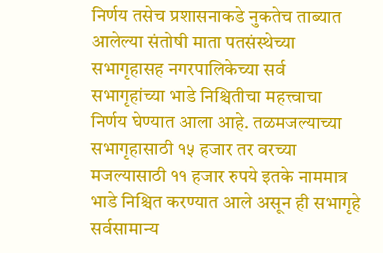निर्णय तसेच प्रशासनाकडे नुकतेच ताब्यात आलेल्या संतोषी माता पतसंस्थेच्या सभागृहासह नगरपालिकेच्या सर्व सभागृहांच्या भाडे निश्चितीचा महत्त्वाचा निर्णय घेण्यात आला आहे. तळमजल्याच्या सभागृहासाठी १५ हजार तर वरच्या मजल्यासाठी ११ हजार रुपये इतके नाममात्र भाडे निश्चित करण्यात आले असून ही सभागृहे सर्वसामान्य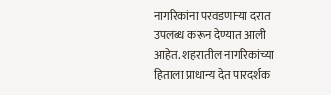नागरिकांना परवडणाऱ्या दरात उपलब्ध करून देण्यात आली आहेत. शहरातील नागरिकांच्या हिताला प्राधान्य देत पारदर्शक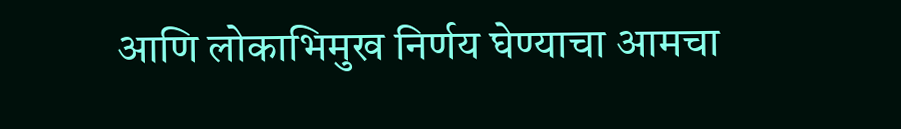आणि लोकाभिमुख निर्णय घेण्याचा आमचा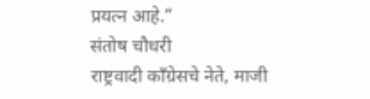प्रयत्न आहे.”
संतोष चौधरी
राष्ट्रवादी काँग्रेसचे नेते, माजी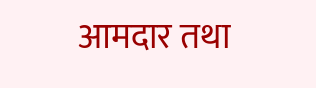आमदार तथा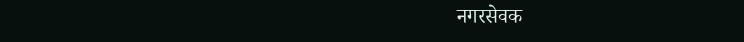नगरसेवक